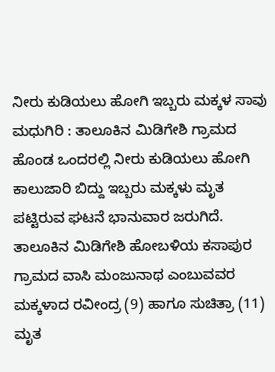ನೀರು ಕುಡಿಯಲು ಹೋಗಿ ಇಬ್ಬರು ಮಕ್ಕಳ ಸಾವು
ಮಧುಗಿರಿ : ತಾಲೂಕಿನ ಮಿಡಿಗೇಶಿ ಗ್ರಾಮದ ಹೊಂಡ ಒಂದರಲ್ಲಿ ನೀರು ಕುಡಿಯಲು ಹೋಗಿ ಕಾಲುಜಾರಿ ಬಿದ್ದು ಇಬ್ಬರು ಮಕ್ಕಳು ಮೃತ ಪಟ್ಟಿರುವ ಘಟನೆ ಭಾನುವಾರ ಜರುಗಿದೆ.
ತಾಲೂಕಿನ ಮಿಡಿಗೇಶಿ ಹೋಬಳಿಯ ಕಸಾಪುರ ಗ್ರಾಮದ ವಾಸಿ ಮಂಜುನಾಥ ಎಂಬುವವರ ಮಕ್ಕಳಾದ ರವೀಂದ್ರ (9) ಹಾಗೂ ಸುಚಿತ್ರಾ (11) ಮೃತ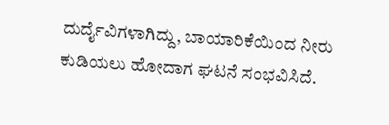ದುರ್ದೈವಿಗಳಾಗಿದ್ದು, ಬಾಯಾರಿಕೆಯಿಂದ ನೀರು ಕುಡಿಯಲು ಹೋದಾಗ ಘಟನೆ ಸಂಭವಿಸಿದೆ.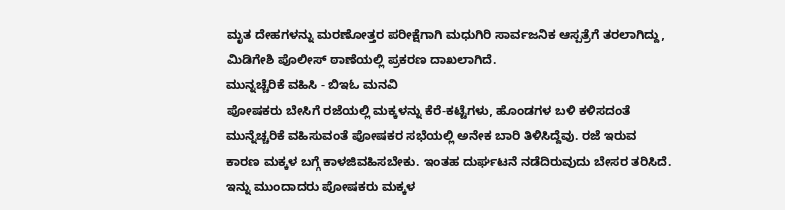ಮೃತ ದೇಹಗಳನ್ನು ಮರಣೋತ್ತರ ಪರೀಕ್ಷೆಗಾಗಿ ಮಧುಗಿರಿ ಸಾರ್ವಜನಿಕ ಆಸ್ಪತ್ರೆಗೆ ತರಲಾಗಿದ್ದು, ಮಿಡಿಗೇಶಿ ಪೊಲೀಸ್ ಠಾಣೆಯಲ್ಲಿ ಪ್ರಕರಣ ದಾಖಲಾಗಿದೆ.
ಮುನ್ನಚ್ಚೆರಿಕೆ ವಹಿಸಿ - ಬಿಇಓ ಮನವಿ
ಪೋಷಕರು ಬೇಸಿಗೆ ರಜೆಯಲ್ಲಿ ಮಕ್ಕಳನ್ನು ಕೆರೆ-ಕಟ್ಟೆಗಳು, ಹೊಂಡಗಳ ಬಳಿ ಕಳಿಸದಂತೆ ಮುನ್ನೆಚ್ಚರಿಕೆ ವಹಿಸುವಂತೆ ಪೋಷಕರ ಸಭೆಯಲ್ಲಿ ಅನೇಕ ಬಾರಿ ತಿಳಿಸಿದ್ದೆವು. ರಜೆ ಇರುವ ಕಾರಣ ಮಕ್ಕಳ ಬಗ್ಗೆ ಕಾಳಜಿವಹಿಸಬೇಕು. ಇಂತಹ ದುರ್ಘಟನೆ ನಡೆದಿರುವುದು ಬೇಸರ ತರಿಸಿದೆ. ಇನ್ನು ಮುಂದಾದರು ಪೋಷಕರು ಮಕ್ಕಳ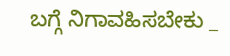ಬಗ್ಗೆ ನಿಗಾವಹಿಸಬೇಕು _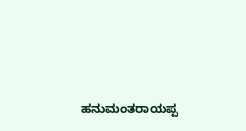ಹನುಮಂತರಾಯಪ್ಪ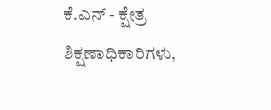ಕೆ.ಎನ್ - ಕ್ಷೇತ್ರ ಶಿಕ್ಷಣಾಧಿಕಾರಿಗಳು,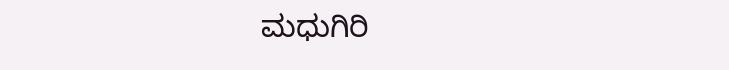ಮಧುಗಿರಿ